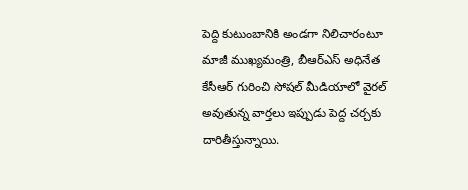పెద్ది కుటుంబానికి అండగా నిలిచారంటూ మాజీ ముఖ్యమంత్రి, బీఆర్ఎస్ అధినేత కేసీఆర్ గురించి సోషల్ మీడియాలో వైరల్ అవుతున్న వార్తలు ఇప్పుడు పెద్ద చర్చకు దారితీస్తున్నాయి.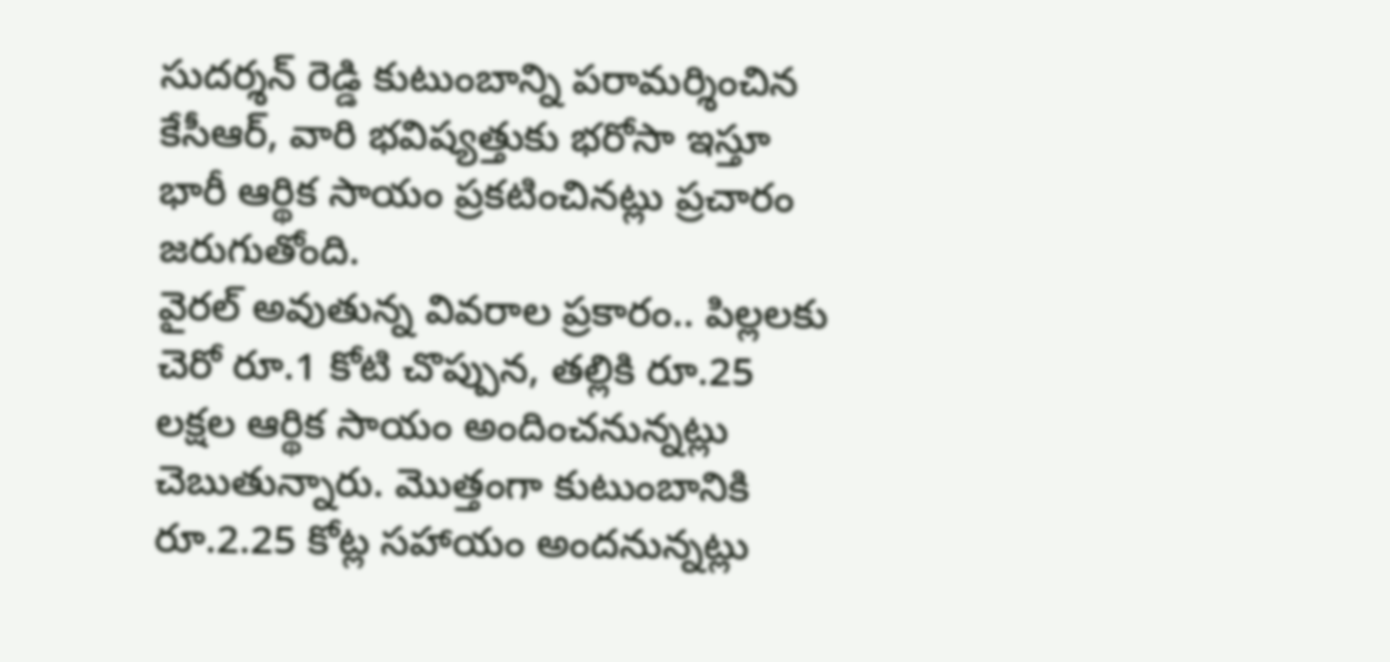సుదర్శన్ రెడ్డి కుటుంబాన్ని పరామర్శించిన కేసీఆర్, వారి భవిష్యత్తుకు భరోసా ఇస్తూ భారీ ఆర్థిక సాయం ప్రకటించినట్లు ప్రచారం జరుగుతోంది.
వైరల్ అవుతున్న వివరాల ప్రకారం.. పిల్లలకు చెరో రూ.1 కోటి చొప్పున, తల్లికి రూ.25 లక్షల ఆర్థిక సాయం అందించనున్నట్లు చెబుతున్నారు. మొత్తంగా కుటుంబానికి రూ.2.25 కోట్ల సహాయం అందనున్నట్లు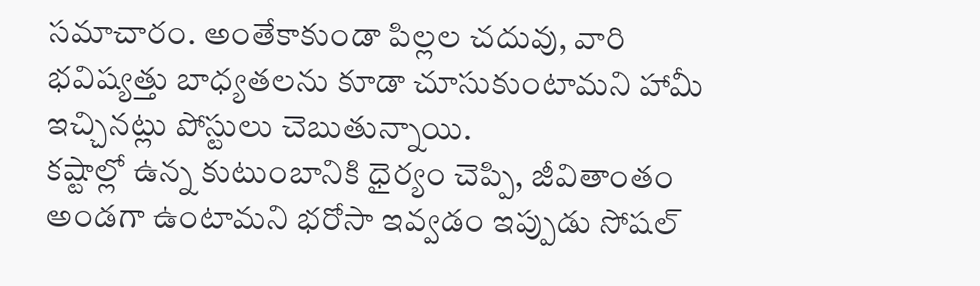సమాచారం. అంతేకాకుండా పిల్లల చదువు, వారి భవిష్యత్తు బాధ్యతలను కూడా చూసుకుంటామని హామీ ఇచ్చినట్లు పోస్టులు చెబుతున్నాయి.
కష్టాల్లో ఉన్న కుటుంబానికి ధైర్యం చెప్పి, జీవితాంతం అండగా ఉంటామని భరోసా ఇవ్వడం ఇప్పుడు సోషల్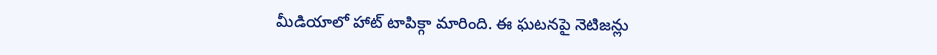మీడియాలో హాట్ టాపిక్గా మారింది. ఈ ఘటనపై నెటిజన్లు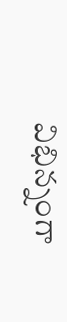విభిన్నంగా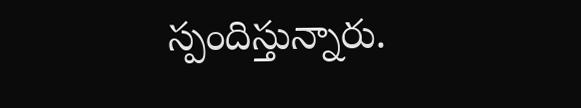స్పందిస్తున్నారు.